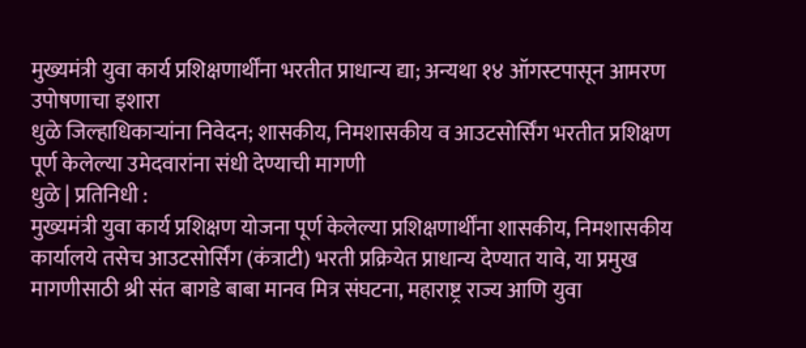मुख्यमंत्री युवा कार्य प्रशिक्षणार्थींना भरतीत प्राधान्य द्या; अन्यथा १४ ऑगस्टपासून आमरण उपोषणाचा इशारा
धुळे जिल्हाधिकाऱ्यांना निवेदन; शासकीय, निमशासकीय व आउटसोर्सिंग भरतीत प्रशिक्षण पूर्ण केलेल्या उमेदवारांना संधी देण्याची मागणी
धुळे | प्रतिनिधी :
मुख्यमंत्री युवा कार्य प्रशिक्षण योजना पूर्ण केलेल्या प्रशिक्षणार्थींना शासकीय, निमशासकीय कार्यालये तसेच आउटसोर्सिंग (कंत्राटी) भरती प्रक्रियेत प्राधान्य देण्यात यावे, या प्रमुख मागणीसाठी श्री संत बागडे बाबा मानव मित्र संघटना, महाराष्ट्र राज्य आणि युवा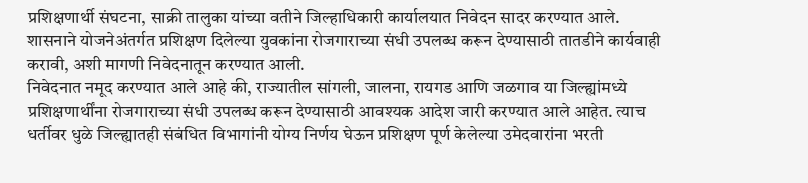प्रशिक्षणार्थी संघटना, साक्री तालुका यांच्या वतीने जिल्हाधिकारी कार्यालयात निवेदन सादर करण्यात आले. शासनाने योजनेअंतर्गत प्रशिक्षण दिलेल्या युवकांना रोजगाराच्या संधी उपलब्ध करून देण्यासाठी तातडीने कार्यवाही करावी, अशी मागणी निवेदनातून करण्यात आली.
निवेदनात नमूद करण्यात आले आहे की, राज्यातील सांगली, जालना, रायगड आणि जळगाव या जिल्ह्यांमध्ये प्रशिक्षणार्थींना रोजगाराच्या संधी उपलब्ध करून देण्यासाठी आवश्यक आदेश जारी करण्यात आले आहेत. त्याच धर्तीवर धुळे जिल्ह्यातही संबंधित विभागांनी योग्य निर्णय घेऊन प्रशिक्षण पूर्ण केलेल्या उमेदवारांना भरती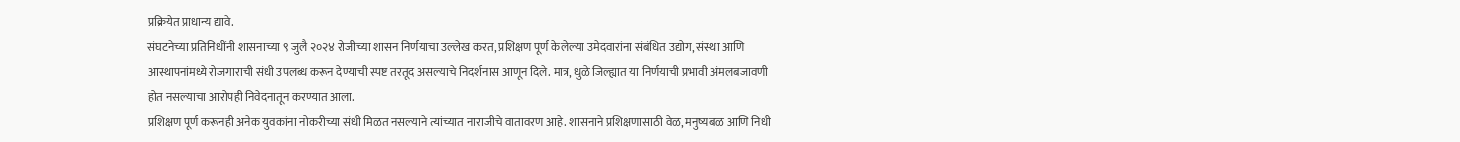प्रक्रियेत प्राधान्य द्यावे.
संघटनेच्या प्रतिनिधींनी शासनाच्या ९ जुलै २०२४ रोजीच्या शासन निर्णयाचा उल्लेख करत, प्रशिक्षण पूर्ण केलेल्या उमेदवारांना संबंधित उद्योग, संस्था आणि आस्थापनांमध्ये रोजगाराची संधी उपलब्ध करून देण्याची स्पष्ट तरतूद असल्याचे निदर्शनास आणून दिले. मात्र, धुळे जिल्ह्यात या निर्णयाची प्रभावी अंमलबजावणी होत नसल्याचा आरोपही निवेदनातून करण्यात आला.
प्रशिक्षण पूर्ण करूनही अनेक युवकांना नोकरीच्या संधी मिळत नसल्याने त्यांच्यात नाराजीचे वातावरण आहे. शासनाने प्रशिक्षणासाठी वेळ, मनुष्यबळ आणि निधी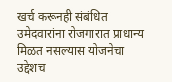खर्च करूनही संबंधित उमेदवारांना रोजगारात प्राधान्य मिळत नसल्यास योजनेचा उद्देशच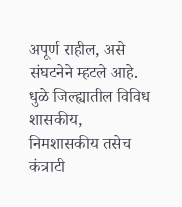अपूर्ण राहील, असे संघटनेने म्हटले आहे.
धुळे जिल्ह्यातील विविध शासकीय, निमशासकीय तसेच कंत्राटी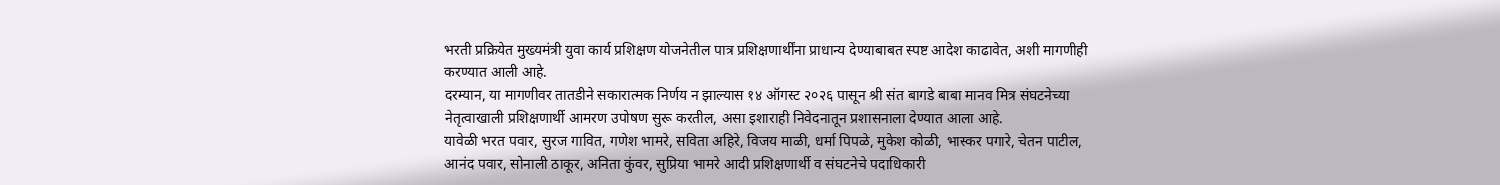भरती प्रक्रियेत मुख्यमंत्री युवा कार्य प्रशिक्षण योजनेतील पात्र प्रशिक्षणार्थींना प्राधान्य देण्याबाबत स्पष्ट आदेश काढावेत, अशी मागणीही करण्यात आली आहे.
दरम्यान, या मागणीवर तातडीने सकारात्मक निर्णय न झाल्यास १४ ऑगस्ट २०२६ पासून श्री संत बागडे बाबा मानव मित्र संघटनेच्या नेतृत्वाखाली प्रशिक्षणार्थी आमरण उपोषण सुरू करतील, असा इशाराही निवेदनातून प्रशासनाला देण्यात आला आहे.
यावेळी भरत पवार, सुरज गावित, गणेश भामरे, सविता अहिरे, विजय माळी, धर्मा पिपळे, मुकेश कोळी, भास्कर पगारे, चेतन पाटील, आनंद पवार, सोनाली ठाकूर, अनिता कुंवर, सुप्रिया भामरे आदी प्रशिक्षणार्थी व संघटनेचे पदाधिकारी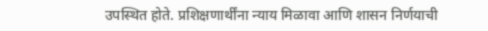उपस्थित होते. प्रशिक्षणार्थींना न्याय मिळावा आणि शासन निर्णयाची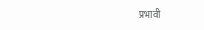प्रभावी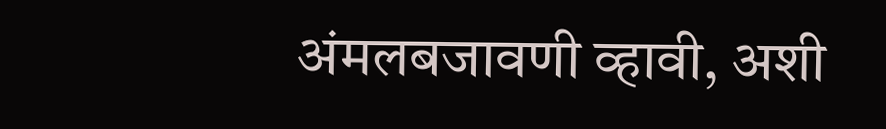अंमलबजावणी व्हावी, अशी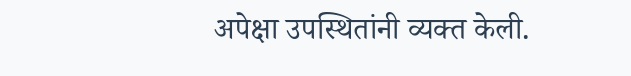अपेक्षा उपस्थितांनी व्यक्त केली.